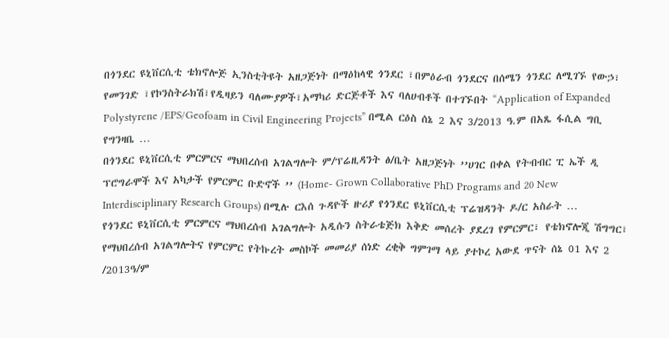በጎንደር ዩኒቨርሲቲ ቴክኖሎጅ ኢንስቲትዩት አዘጋጅነት በማዕከላዊ ጎንደር ፣በምዕራብ ጎንደርና በሰሜን ጎንደር ለሚገኙ የውኃ፣ የመንገድ ፣የኮንስትራክሽ፣የዲዛይን ባለሙያዎች፣አማካሪ ድርጅቶች እና ባለሀብቶች በተገኙበት “Application of Expanded Polystyrene /EPS/Geofoam in Civil Engineering Projects” በሚል ርዕስ ሰኔ 2 እና 3/2013 ዓ.ም በአጼ ፋሲል ግቢ የግንዛቤ …
በጎንደር ዩኒቨርሲቲ ምርምርና ማህበረሰብ አገልግሎት ም/ፕሬዚዳንት ፅ/ቤት አዘጋጅነት ’’ሀገር በቀል የትብብር ፒ ኤች ዲ ፕሮግራሞች እና አካታች የምርምር ቡድኖች ’’ (Home- Grown Collaborative PhD Programs and 20 New Interdisciplinary Research Groups) በሚሉ ርእሰ ጉዳዮች ዙሪያ የጎንደር ዩኒቨርሲቲ ፕሬዝዳንት ዶ/ር አስራት …
የጎንደር ዩኒቨርሲቲ ምርምርና ማህበረሰብ አገልግሎት አዲሱን ስትራቴጅክ እቅድ መሰረት ያደረገ የምርምር፣ የቴክኖሎጂ ሽግግር፣ የማህበረሰብ አገልግሎትና የምርምር የትኩረት መስኮች መመሪያ ሰነድ ረቂቅ ግምገማ ላይ ያተኮረ አውደ ጥናት ሰኔ 01 እና 2 /2013ዓ/ም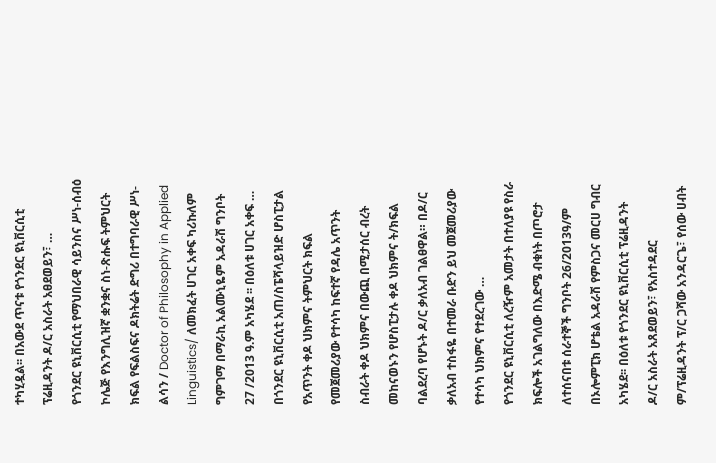ተካሂዷል፡፡ በአውደ ጥናቱ የጎንደር ዩኒቨርሲቲ ፕሬዚዳንት ዶ/ር አስራት አፀደወይን፣ …
የጎንደር ዩኒቨርሲቲ የማህበራዊ ሳይንስና ሥነ-ሰብዕ ኮሌጅ የእንግሊዝኛ ቋንቋና ስነ-ጽሑፍ ትምህርት ክፍል የፍልስፍና ዶክትሬት ድግሪ በተግባራዊ ሥነ-ልሳን / Doctor of Philosophy in Applied Linguistics/ ለመክፈት ሀገር አቀፍ ካሪኩለም ግምገማ በማራኪ አልሙኒዬም አዳራሽ ግንቦት 27 /2013 ዓ.ም አካሄደ ፡፡ በዕለቱ ሀገር አቀፍ …
በጎንደር ዩኒቨርሲቲ አጠ/ስፔሻላይዝድ ሆስፒታል የአጥንት ቀዶ ህክምና ትምህርት ክፍል የመጀመሪያው የተሳካ ከፍተኛ የዳሌ አጥንት ስብራት ቀዶ ህክምና በውጪ በሚታሰር ብረት መከናወኑን የሆስፒታሉ ቀዶ ህክምና ት/ክፍል ባልደረባ የሆኑት ዶ/ር ቃለአብ ገልፀዋል። በዶ/ር ቃለአብ ተስፋዬ በተመራ ቡድን ይህ መጀመሪያው የተሳካ ህክምና የተደረገው …
የጎንደር ዩኒቨርሲቲ ለረዥም አመታት በተለያዩ የስራ ክፍሎች አገልግለው በእድሜ ብቁነት በጦሮታ ለተሰናበቱ ሰራተኞች ግንቦት 26/2013ዓ/ም በኦሎምፒክ ሆቴል አዳራሽ የምስጋና መርሀ ግብር አካሄደ፡፡ በዕለቱ የጎንደር ዩኒቨርሲቲ ፕሬዚዳንት ዶ/ር አስራት አጸደወይን፣ የአስተዳደር ም/ፕሬዚዳንት ፕ/ር ጋሻው አንዳርጌ፣ የሰው ሀብት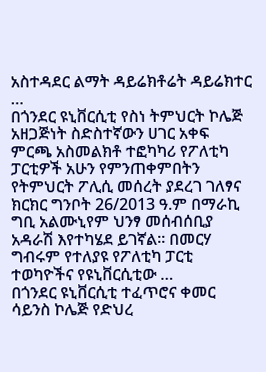አስተዳደር ልማት ዳይሬክቶሬት ዳይሬክተር …
በጎንደር ዩኒቨርሲቲ የስነ ትምህርት ኮሌጅ አዘጋጅነት ስድስተኛውን ሀገር አቀፍ ምርጫ አስመልክቶ ተፎካካሪ የፖለቲካ ፓርቲዎች አሁን የምንጠቀምበትን የትምህርት ፖሊሲ መሰረት ያደረገ ገለፃና ክርክር ግንቦት 26/2013 ዓ.ም በማራኪ ግቢ አልሙኒየም ህንፃ መሰብሰቢያ አዳራሽ እየተካሄደ ይገኛል፡፡ በመርሃ ግብሩም የተለያዩ የፖለቲካ ፓርቲ ተወካዮችና የዩኒቨርሲቲው …
በጎንደር ዩኒቨርሲቲ ተፈጥሮና ቀመር ሳይንስ ኮሌጅ የድህረ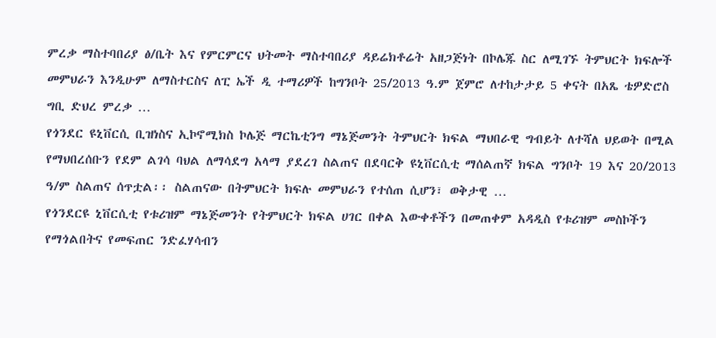ምረቃ ማስተባበሪያ ፅ/ቤት እና የምርምርና ህትመት ማስተባበሪያ ዳይሬክቶሬት አዘጋጅነት በኮሌጁ ስር ለሚገኙ ትምህርት ክፍሎች መምህራን እንዲሁም ለማስተርስና ለፒ ኤች ዲ ተማሪዎች ከግንቦት 25/2013 ዓ.ም ጀምሮ ለተከታታይ 5 ቀናት በአጼ ቴዎድሮስ ግቢ ድህረ ምረቃ …
የጎንደር ዩኒቨርሲ ቢዝነስና ኢኮኖሚክስ ኮሌጅ ማርኬቲንግ ማኔጅመንት ትምህርት ክፍል ማህበራዊ ግብይት ለተሻለ ህይወት በሚል የማህበረሰቡን የደም ልገሳ ባህል ለማሳደግ አላማ ያደረገ ስልጠና በደባርቅ ዩኒቨርሲቲ ማሰልጠኛ ክፍል ግንቦት 19 እና 20/2013 ዓ/ም ስልጠና ሰጥቷል፡፡ ስልጠናው በትምህርት ክፍሉ መምህራን የተሰጠ ሲሆን፣ ወቅታዊ …
የጎንደርዩ ኒቨርሲቲ የቱሪዝም ማኔጅመንት የትምህርት ክፍል ሀገር በቀል እውቀቶችን በመጠቀም አዳዲስ የቱሪዝም መስኮችን የማጎልበትና የመፍጠር ንድፈሃሳብን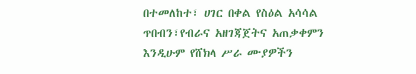በተመለከተ፣ ሀገር በቀል የስዕል አሳሳል ጥበብን፣የብራና አዘገጃጀትና አጠቃቀምን እንዲሁም የሸክላ ሥራ ሙያዎችን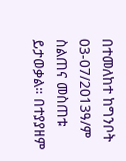በተመለከተ ከግንቦት 03-07/2013ዓ/ም ስልጠና መስጠቱ ይታወቃል። በተያያዘም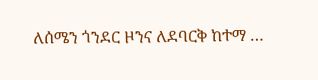ለሰሜን ጎንደር ዞንና ለደባርቅ ከተማ …